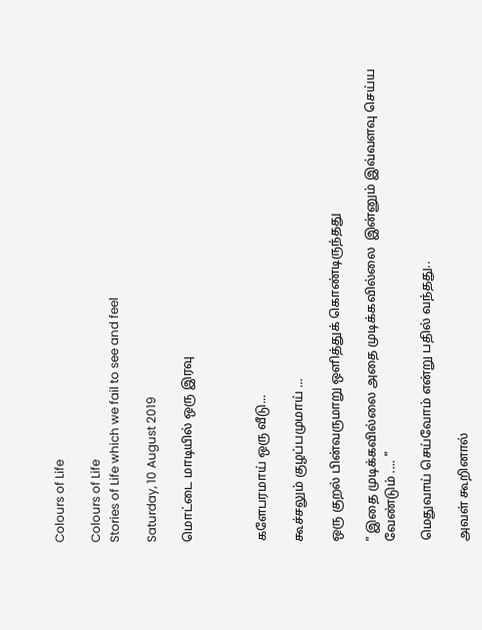Colours of Life

Colours of Life
Stories of Life which we fail to see and feel

Saturday, 10 August 2019

மொட்டை மாடியில் ஒரு இரவு



களேபரமாய் ஒரு வீடு...

கூச்சலும் குழப்பமுமாய் ...

ஒரு குறல் பின்வருமாறு ஒளித்துக் கொண்டிருந்தது

" இதை முடிக்கவில்லை அதை முடிக்கவில்லை  இன்னும் இவ்வளவு செய்ய வேண்டும் .... "

மெதுவாய் செய்வோம் என்று பதில் வந்தது..

அவள் கூறினால்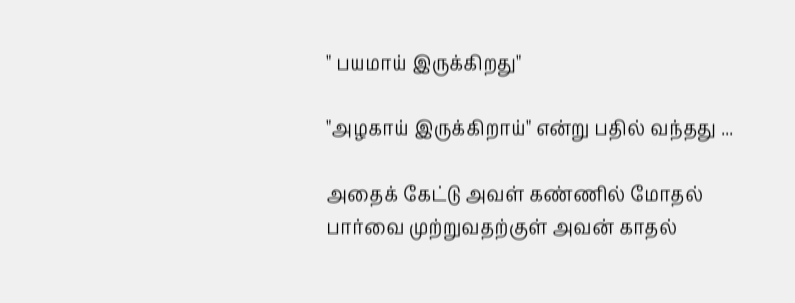" பயமாய் இருக்கிறது"

"அழகாய் இருக்கிறாய்" என்று பதில் வந்தது ...

அதைக் கேட்டு அவள் கண்ணில் மோதல் பார்வை முற்றுவதற்குள் அவன் காதல்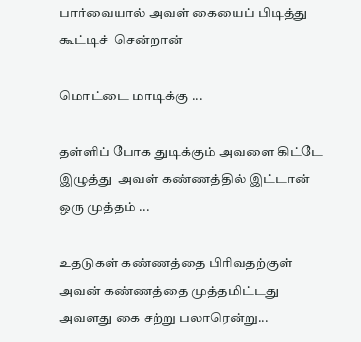பார்வையால் அவள் கையைப் பிடித்து கூட்டிச்  சென்றான்

மொட்டை மாடிக்கு ...

தள்ளிப் போக துடிக்கும் அவளை கிட்டே இழுத்து  அவள் கண்ணத்தில் இட்டான் ஒரு முத்தம் ...

உதடுகள் கண்ணத்தை பிரிவதற்குள்
அவன் கண்ணத்தை முத்தமிட்டது அவளது கை சற்று பலாரென்று...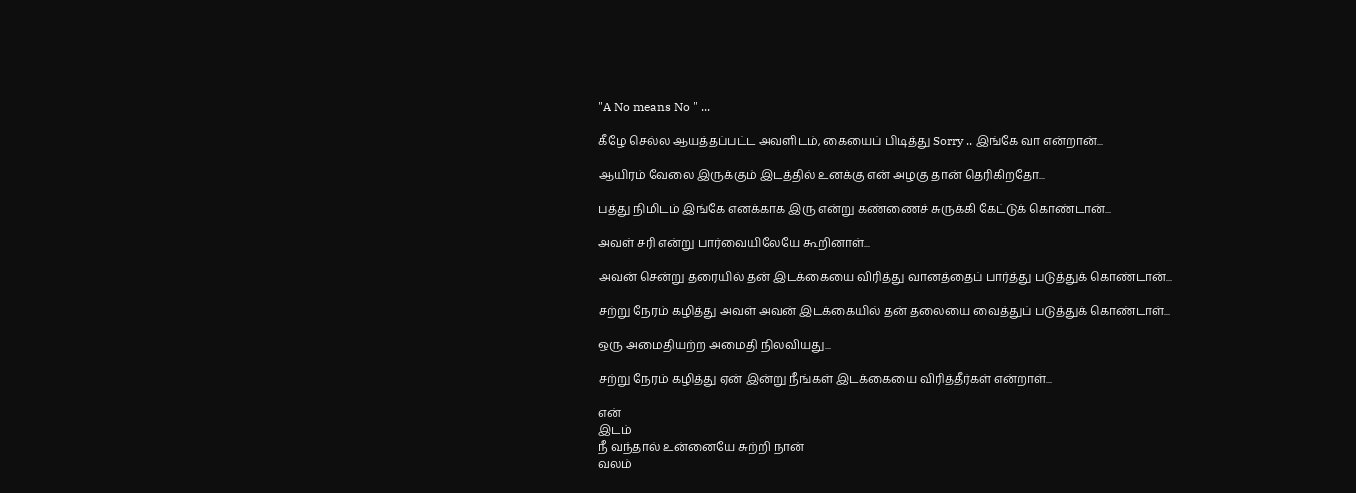"A No means No " ...

கீழே செல்ல ஆயத்தப்பட்ட அவளிடம், கையைப் பிடித்து Sorry .. இங்கே வா என்றான்...

ஆயிரம் வேலை இருக்கும் இடத்தில் உனக்கு என் அழகு தான் தெரிகிறதோ...

பத்து நிமிடம் இங்கே எனக்காக இரு என்று கண்ணைச் சுருக்கி கேட்டுக் கொண்டான்...

அவள் சரி என்று பார்வையிலேயே கூறினாள்...

அவன் சென்று தரையில் தன் இடக்கையை விரித்து வானத்தைப் பார்த்து படுத்துக் கொண்டான்...

சற்று நேரம் கழித்து அவள் அவன் இடக்கையில் தன் தலையை வைத்துப் படுத்துக் கொண்டாள்...

ஒரு அமைதியற்ற அமைதி நிலவியது...

சற்று நேரம் கழித்து ஏன் இன்று நீங்கள் இடக்கையை விரித்தீர்கள் என்றாள்...

என்
இடம்
நீ வந்தால் உன்னையே சுற்றி நான்
வலம்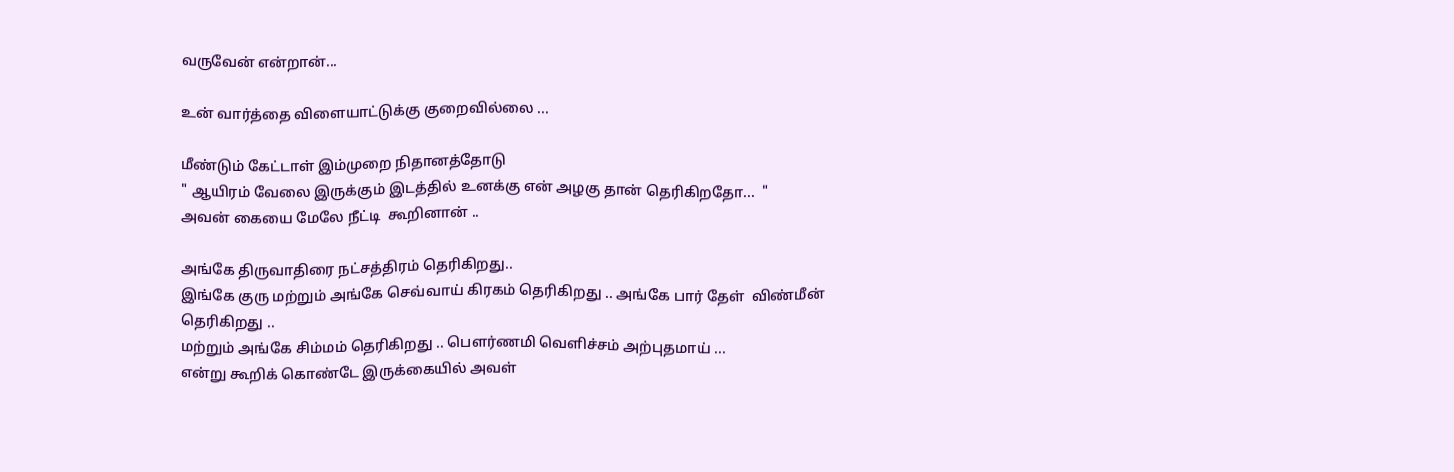வருவேன் என்றான்...

உன் வார்த்தை விளையாட்டுக்கு குறைவில்லை ...

மீண்டும் கேட்டாள் இம்முறை நிதானத்தோடு
" ஆயிரம் வேலை இருக்கும் இடத்தில் உனக்கு என் அழகு தான் தெரிகிறதோ...  "
அவன் கையை மேலே நீட்டி  கூறினான் ..

அங்கே திருவாதிரை நட்சத்திரம் தெரிகிறது..
இங்கே குரு மற்றும் அங்கே செவ்வாய் கிரகம் தெரிகிறது .. அங்கே பார் தேள்  விண்மீன் தெரிகிறது ..
மற்றும் அங்கே சிம்மம் தெரிகிறது .. பௌர்ணமி வெளிச்சம் அற்புதமாய் ...
என்று கூறிக் கொண்டே இருக்கையில் அவள்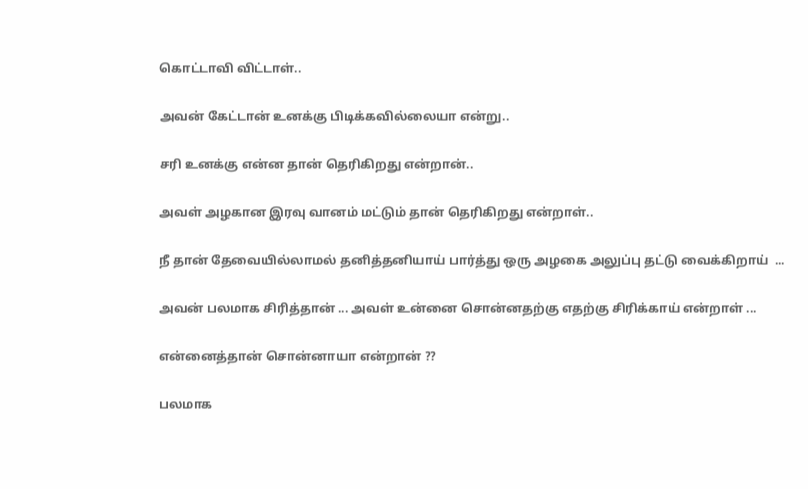கொட்டாவி விட்டாள்..

அவன் கேட்டான் உனக்கு பிடிக்கவில்லையா என்று..

சரி உனக்கு என்ன தான் தெரிகிறது என்றான்..

அவள் அழகான இரவு வானம் மட்டும் தான் தெரிகிறது என்றாள்..

நீ தான் தேவையில்லாமல் தனித்தனியாய் பார்த்து ஒரு அழகை அலுப்பு தட்டு வைக்கிறாய்  ...

அவன் பலமாக சிரித்தான் ... அவள் உன்னை சொன்னதற்கு எதற்கு சிரிக்காய் என்றாள் ...

என்னைத்தான் சொன்னாயா என்றான் ??

பலமாக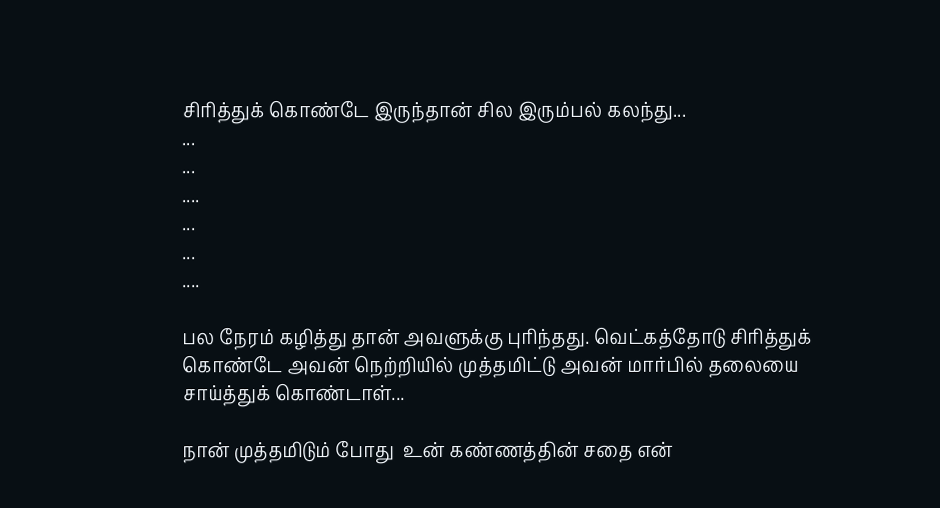சிரித்துக் கொண்டே இருந்தான் சில இரும்பல் கலந்து...
...
...
....
...
...
....

பல நேரம் கழித்து தான் அவளுக்கு புரிந்தது. வெட்கத்தோடு சிரித்துக் கொண்டே அவன் நெற்றியில் முத்தமிட்டு அவன் மார்பில் தலையை சாய்த்துக் கொண்டாள்...

நான் முத்தமிடும் போது  உன் கண்ணத்தின் சதை என்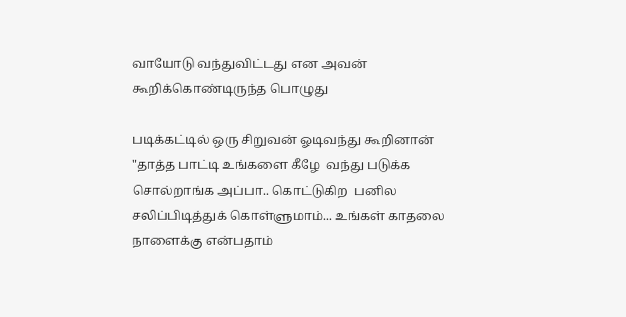வாயோடு வந்துவிட்டது என அவன் கூறிக்கொண்டிருந்த பொழுது

படிக்கட்டில் ஒரு சிறுவன் ஓடிவந்து கூறினான் "தாத்த பாட்டி உங்களை கீழே  வந்து படுக்க சொல்றாங்க அப்பா.. கொட்டுகிற  பனில சலிப்பிடித்துக் கொள்ளுமாம்... உங்கள் காதலை நாளைக்கு என்பதாம்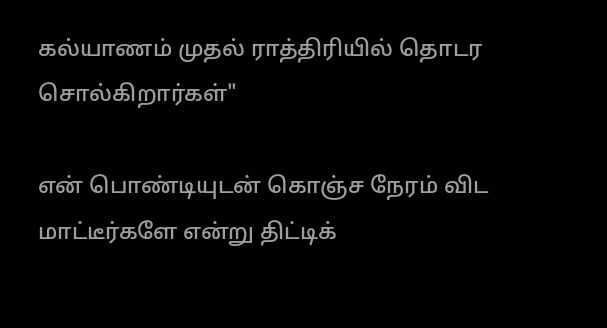கல்யாணம் முதல் ராத்திரியில் தொடர சொல்கிறார்கள்"

என் பொண்டியுடன் கொஞ்ச நேரம் விட மாட்டீர்களே என்று திட்டிக்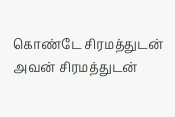கொண்டே சிரமத்துடன் அவன் சிரமத்துடன்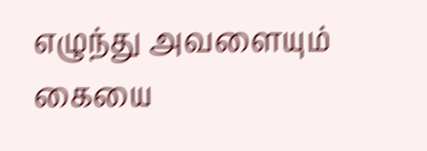எழுந்து அவளையும் கையை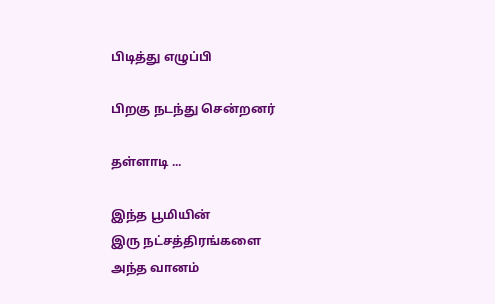பிடித்து எழுப்பி

பிறகு நடந்து சென்றனர்

தள்ளாடி ...

இந்த பூமியின்
இரு நட்சத்திரங்களை
அந்த வானம்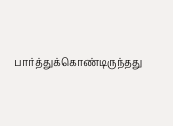பார்த்துக்கொண்டிருந்தது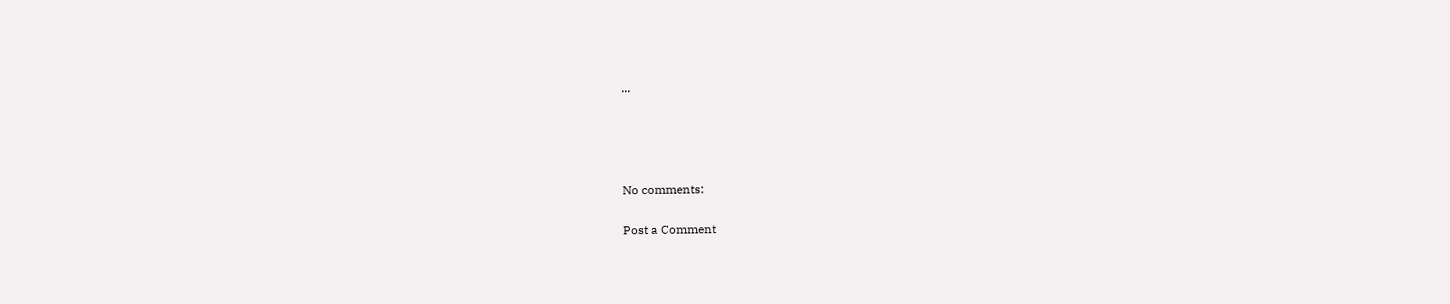...




No comments:

Post a Comment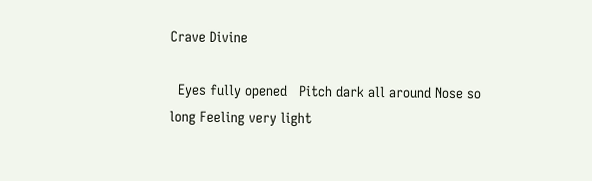Crave Divine

  Eyes fully opened   Pitch dark all around Nose so long Feeling very light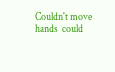Couldn't move hands  could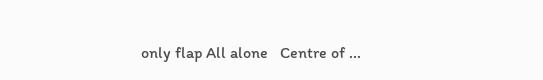only flap All alone   Centre of ...